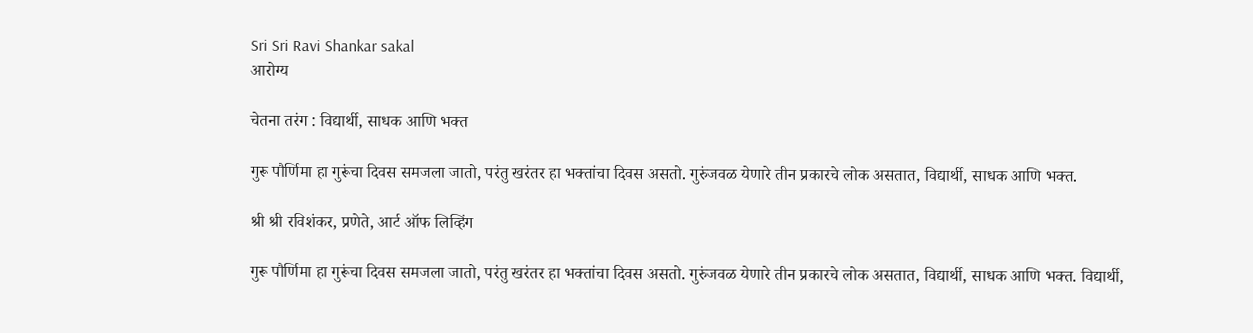Sri Sri Ravi Shankar sakal
आरोग्य

चेतना तरंग : विद्यार्थी, साधक आणि भक्त

गुरू पौर्णिमा हा गुरूंचा दिवस समजला जातो, परंतु खरंतर हा भक्तांचा दिवस असतो. गुरुंजवळ येणारे तीन प्रकारचे लोक असतात, विद्यार्थी, साधक आणि भक्त.

श्री श्री रविशंकर, प्रणेते, आर्ट ऑफ लिव्हिंग

गुरू पौर्णिमा हा गुरूंचा दिवस समजला जातो, परंतु खरंतर हा भक्तांचा दिवस असतो. गुरुंजवळ येणारे तीन प्रकारचे लोक असतात, विद्यार्थी, साधक आणि भक्त. विद्यार्थी,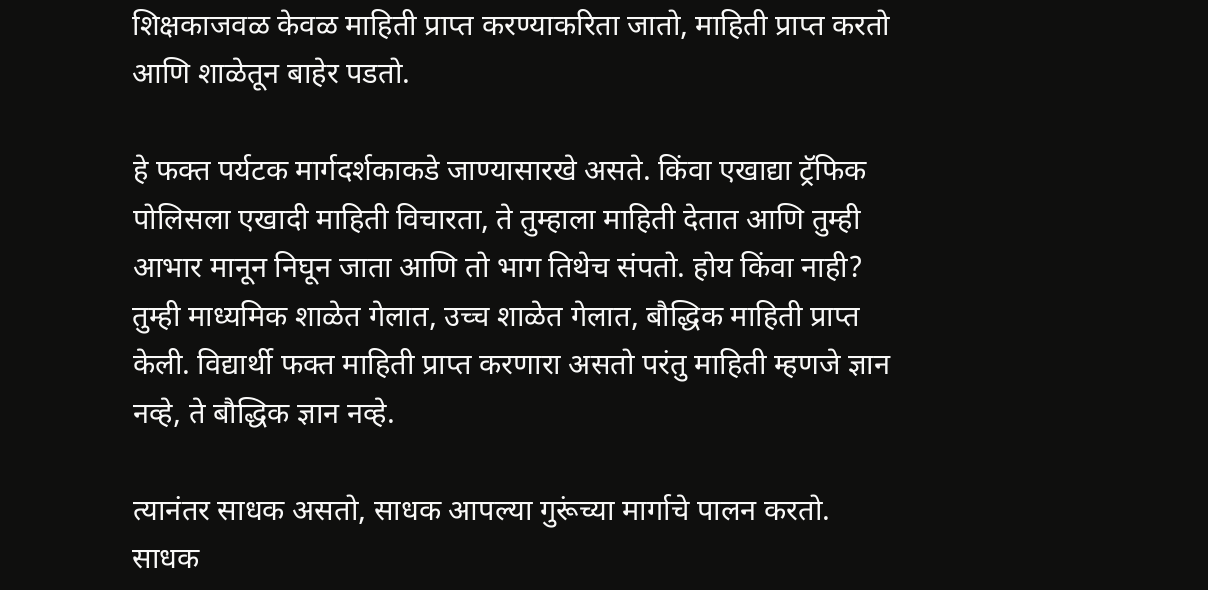शिक्षकाजवळ केवळ माहिती प्राप्त करण्याकरिता जातो, माहिती प्राप्त करतो आणि शाळेतून बाहेर पडतो.

हे फक्त पर्यटक मार्गदर्शकाकडे जाण्यासारखे असते. किंवा एखाद्या ट्रॅफिक पोलिसला एखादी माहिती विचारता, ते तुम्हाला माहिती देतात आणि तुम्ही आभार मानून निघून जाता आणि तो भाग तिथेच संपतो. होय किंवा नाही? तुम्ही माध्यमिक शाळेत गेलात, उच्च शाळेत गेलात, बौद्धिक माहिती प्राप्त केली. विद्यार्थी फक्त माहिती प्राप्त करणारा असतो परंतु माहिती म्हणजे ज्ञान नव्हे, ते बौद्धिक ज्ञान नव्हे.

त्यानंतर साधक असतो, साधक आपल्या गुरूंच्या मार्गाचे पालन करतो. साधक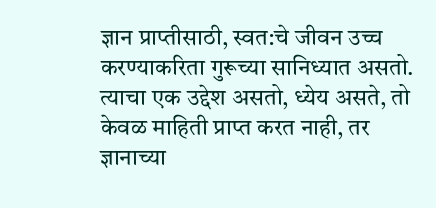ज्ञान प्राप्तीसाठी, स्वत:चे जीवन उच्च करण्याकरिता गुरूच्या सानिध्यात असतो. त्याचा एक उद्देश असतो, ध्येय असते, तो केवळ माहिती प्राप्त करत नाही, तर ज्ञानाच्या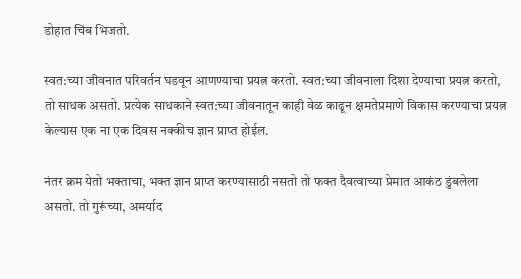डोहात चिंब भिजतो.

स्वत:च्या जीवनात परिवर्तन घडवून आणण्याचा प्रयत्न करतो. स्वत:च्या जीवनाला दिशा देण्याचा प्रयत्न करतो, तो साधक असतो. प्रत्येक साधकाने स्वत:च्या जीवनातून काही वेळ काढून क्षमतेप्रमाणे विकास करण्याचा प्रयत्न केल्यास एक ना एक दिवस नक्कीच ज्ञान प्राप्त होईल.

नंतर क्रम येतो भक्ताचा, भक्त ज्ञान प्राप्त करण्यासाठी नसतो तो फक्त दैवत्वाच्या प्रेमात आकंठ डुंबलेला असतो. तो गुरूंच्या, अमर्याद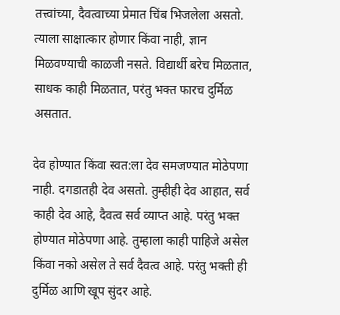तत्त्वांच्या, दैवत्वाच्या प्रेमात चिंब भिजलेला असतो. त्याला साक्षात्कार होणार किंवा नाही, ज्ञान मिळवण्याची काळजी नसते. विद्यार्थी बरेच मिळतात, साधक काही मिळतात, परंतु भक्त फारच दुर्मिळ असतात.

देव होण्यात किंवा स्वत:ला देव समजण्यात मोठेपणा नाही. दगडातही देव असतो. तुम्हीही देव आहात, सर्व काही देव आहे, दैवत्व सर्व व्याप्त आहे. परंतु भक्त होण्यात मोठेपणा आहे. तुम्हाला काही पाहिजे असेल किंवा नको असेल ते सर्व दैवत्व आहे. परंतु भक्ती ही दुर्मिळ आणि खूप सुंदर आहे.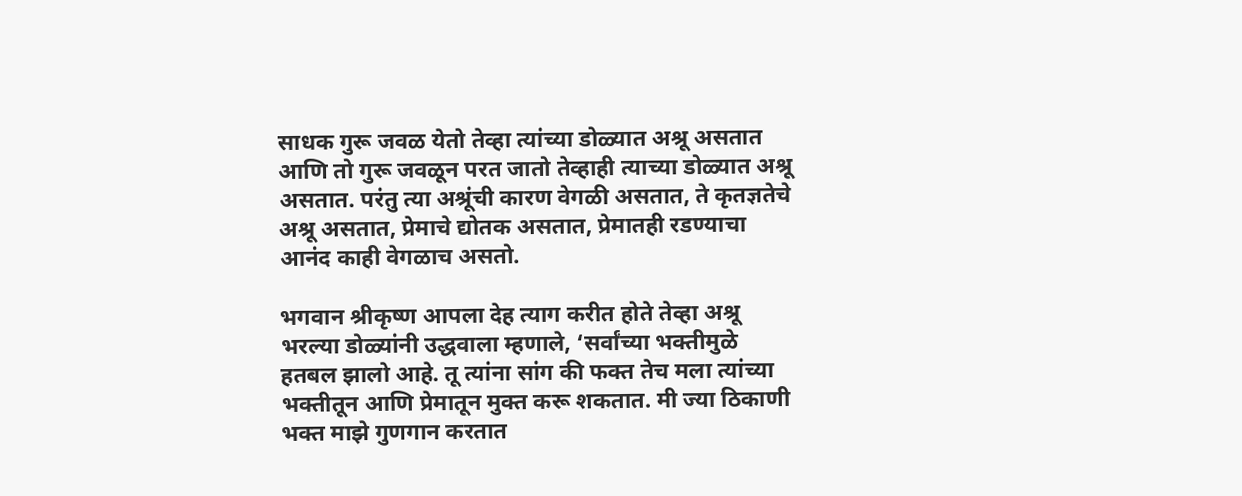साधक गुरू जवळ येतो तेव्हा त्यांच्या डोळ्यात अश्रू असतात आणि तो गुरू जवळून परत जातो तेव्हाही त्याच्या डोळ्यात अश्रू असतात. परंतु त्या अश्रूंची कारण वेगळी असतात, ते कृतज्ञतेचे अश्रू असतात, प्रेमाचे द्योतक असतात, प्रेमातही रडण्याचा आनंद काही वेगळाच असतो.

भगवान श्रीकृष्ण आपला देह त्याग करीत होते तेव्हा अश्रू भरल्या डोळ्यांनी उद्धवाला म्हणाले, ‘सर्वांच्या भक्तीमुळे हतबल झालो आहे. तू त्यांना सांग की फक्त तेच मला त्यांच्या भक्तीतून आणि प्रेमातून मुक्त करू शकतात. मी ज्या ठिकाणी भक्त माझे गुणगान करतात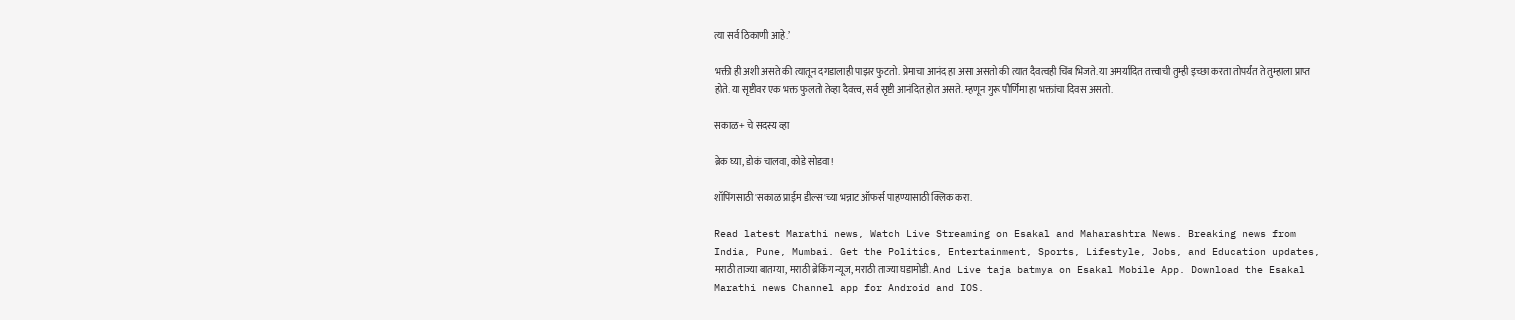त्या सर्व ठिकाणी आहे.’

भक्ती ही अशी असते की त्यातून दगडालाही पाझर फुटतो. प्रेमाचा आनंद हा असा असतो की त्यात दैवत्वही चिंब भिजते. या अमर्यादित तत्त्वाची तुम्ही इच्छा करता तोपर्यंत ते तुम्हाला प्राप्त होते. या सृष्टीवर एक भक्त फुलतो तेव्हा दैवत्त्व, सर्व सृष्टी आनंदित होत असते. म्हणून गुरू पौर्णिमा हा भक्तांचा दिवस असतो.

सकाळ+ चे सदस्य व्हा

ब्रेक घ्या, डोकं चालवा, कोडे सोडवा!

शॉपिंगसाठी 'सकाळ प्राईम डील्स'च्या भन्नाट ऑफर्स पाहण्यासाठी क्लिक करा.

Read latest Marathi news, Watch Live Streaming on Esakal and Maharashtra News. Breaking news from India, Pune, Mumbai. Get the Politics, Entertainment, Sports, Lifestyle, Jobs, and Education updates, मराठी ताज्या बातम्या, मराठी ब्रेकिंग न्यूज, मराठी ताज्या घडामोडी. And Live taja batmya on Esakal Mobile App. Download the Esakal Marathi news Channel app for Android and IOS.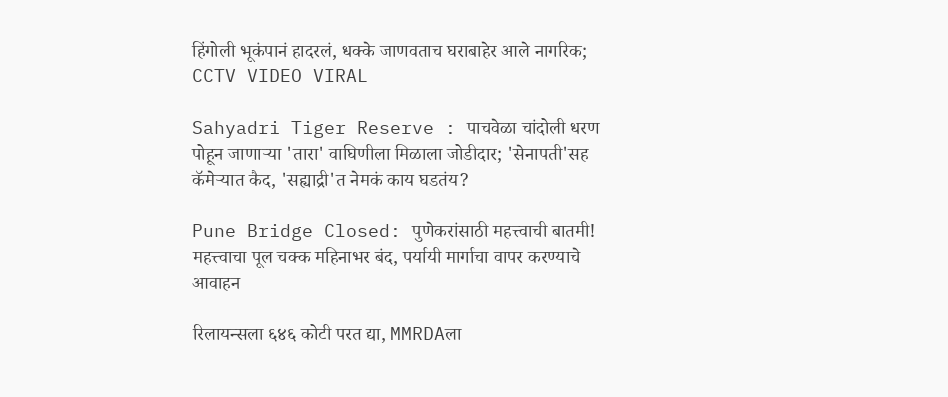हिंगोली भूकंपानं हादरलं, धक्के जाणवताच घराबाहेर आले नागरिक; CCTV VIDEO VIRAL

Sahyadri Tiger Reserve : पाचवेळा चांदोली धरण पोहून जाणाऱ्या 'तारा' वाघिणीला मिळाला जोडीदार; 'सेनापती'सह कॅमेऱ्यात कैद, 'सह्याद्री'त नेमकं काय घडतंय?

Pune Bridge Closed: पुणेकरांसाठी महत्त्वाची बातमी! महत्त्वाचा पूल चक्क महिनाभर बंद, पर्यायी मार्गाचा वापर करण्याचे आवाहन

रिलायन्सला ६४६ कोटी परत द्या, MMRDAला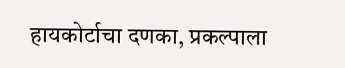हायकोर्टाचा दणका, प्रकल्पाला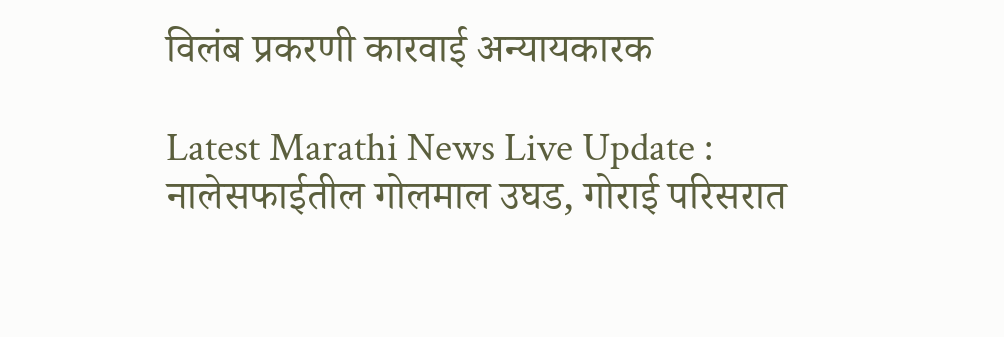विलंब प्रकरणी कारवाई अन्यायकारक

Latest Marathi News Live Update : नालेसफाईतील गोलमाल उघड, गोराई परिसरात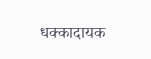धक्कादायक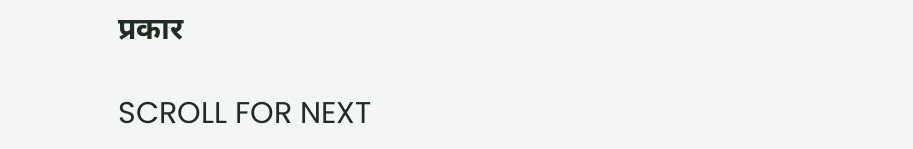प्रकार

SCROLL FOR NEXT